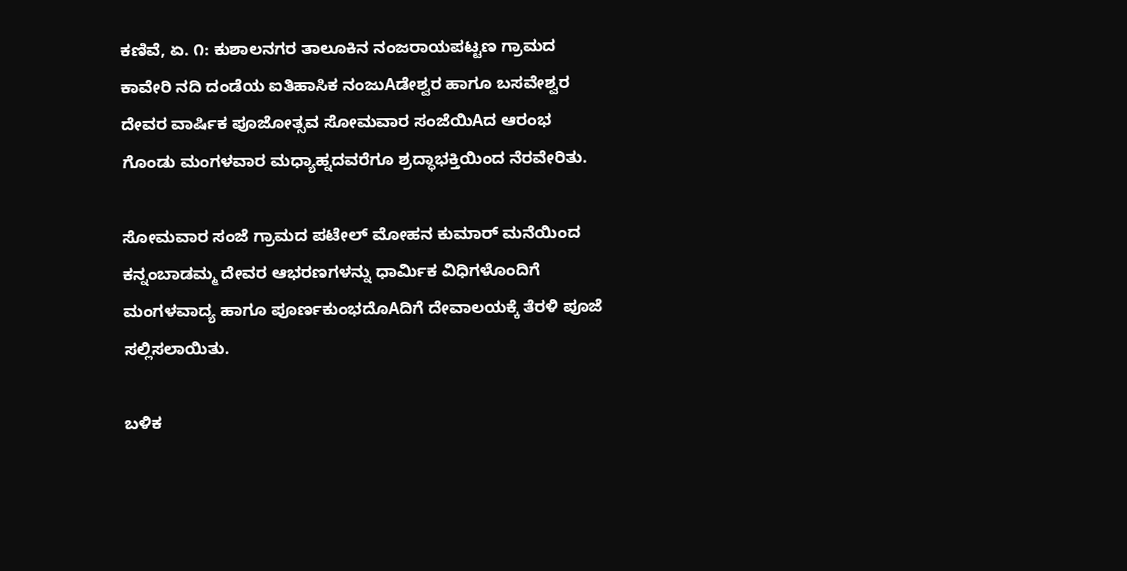ಕಣಿವೆ, ಏ. ೧: ಕುಶಾಲನಗರ ತಾಲೂಕಿನ ನಂಜರಾಯಪಟ್ಟಣ ಗ್ರಾಮದ ಕಾವೇರಿ ನದಿ ದಂಡೆಯ ಐತಿಹಾಸಿಕ ನಂಜುAಡೇಶ್ವರ ಹಾಗೂ ಬಸವೇಶ್ವರ ದೇವರ ವಾರ್ಷಿಕ ಪೂಜೋತ್ಸವ ಸೋಮವಾರ ಸಂಜೆಯಿAದ ಆರಂಭ ಗೊಂಡು ಮಂಗಳವಾರ ಮಧ್ಯಾಹ್ನದವರೆಗೂ ಶ್ರದ್ಧಾಭಕ್ತಿಯಿಂದ ನೆರವೇರಿತು.

ಸೋಮವಾರ ಸಂಜೆ ಗ್ರಾಮದ ಪಟೇಲ್ ಮೋಹನ ಕುಮಾರ್ ಮನೆಯಿಂದ ಕನ್ನಂಬಾಡಮ್ಮ ದೇವರ ಆಭರಣಗಳನ್ನು ಧಾರ್ಮಿಕ ವಿಧಿಗಳೊಂದಿಗೆ ಮಂಗಳವಾದ್ಯ ಹಾಗೂ ಪೂರ್ಣಕುಂಭದೊAದಿಗೆ ದೇವಾಲಯಕ್ಕೆ ತೆರಳಿ ಪೂಜೆ ಸಲ್ಲಿಸಲಾಯಿತು.

ಬಳಿಕ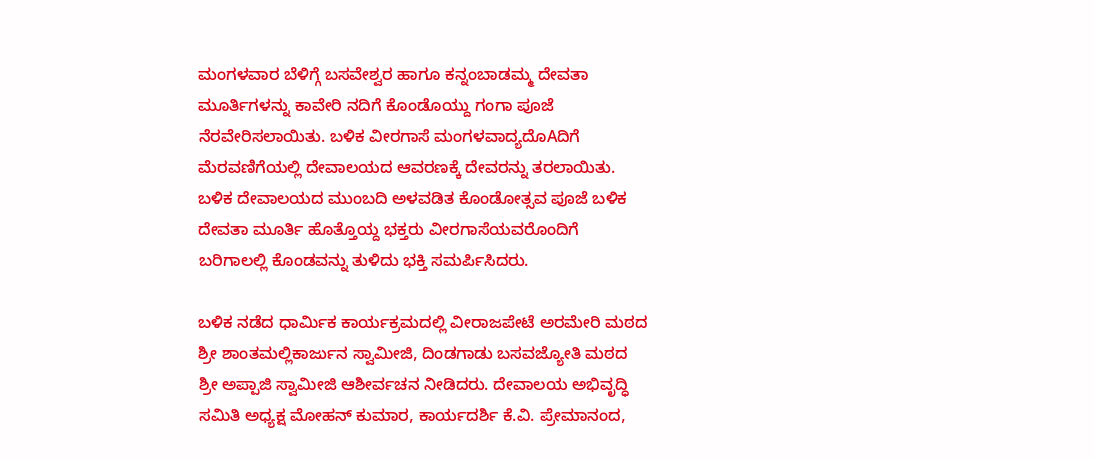ಮಂಗಳವಾರ ಬೆಳಿಗ್ಗೆ ಬಸವೇಶ್ವರ ಹಾಗೂ ಕನ್ನಂಬಾಡಮ್ಮ ದೇವತಾ ಮೂರ್ತಿಗಳನ್ನು ಕಾವೇರಿ ನದಿಗೆ ಕೊಂಡೊಯ್ದು ಗಂಗಾ ಪೂಜೆ ನೆರವೇರಿಸಲಾಯಿತು. ಬಳಿಕ ವೀರಗಾಸೆ ಮಂಗಳವಾದ್ಯದೊAದಿಗೆ ಮೆರವಣಿಗೆಯಲ್ಲಿ ದೇವಾಲಯದ ಆವರಣಕ್ಕೆ ದೇವರನ್ನು ತರಲಾಯಿತು. ಬಳಿಕ ದೇವಾಲಯದ ಮುಂಬದಿ ಅಳವಡಿತ ಕೊಂಡೋತ್ಸವ ಪೂಜೆ ಬಳಿಕ ದೇವತಾ ಮೂರ್ತಿ ಹೊತ್ತೊಯ್ದ ಭಕ್ತರು ವೀರಗಾಸೆಯವರೊಂದಿಗೆ ಬರಿಗಾಲಲ್ಲಿ ಕೊಂಡವನ್ನು ತುಳಿದು ಭಕ್ತಿ ಸಮರ್ಪಿಸಿದರು.

ಬಳಿಕ ನಡೆದ ಧಾರ್ಮಿಕ ಕಾರ್ಯಕ್ರಮದಲ್ಲಿ ವೀರಾಜಪೇಟೆ ಅರಮೇರಿ ಮಠದ ಶ್ರೀ ಶಾಂತಮಲ್ಲಿಕಾರ್ಜುನ ಸ್ವಾಮೀಜಿ, ದಿಂಡಗಾಡು ಬಸವಜ್ಯೋತಿ ಮಠದ ಶ್ರೀ ಅಪ್ಪಾಜಿ ಸ್ವಾಮೀಜಿ ಆಶೀರ್ವಚನ ನೀಡಿದರು. ದೇವಾಲಯ ಅಭಿವೃದ್ಧಿ ಸಮಿತಿ ಅಧ್ಯಕ್ಷ ಮೋಹನ್ ಕುಮಾರ, ಕಾರ್ಯದರ್ಶಿ ಕೆ.ವಿ. ಪ್ರೇಮಾನಂದ,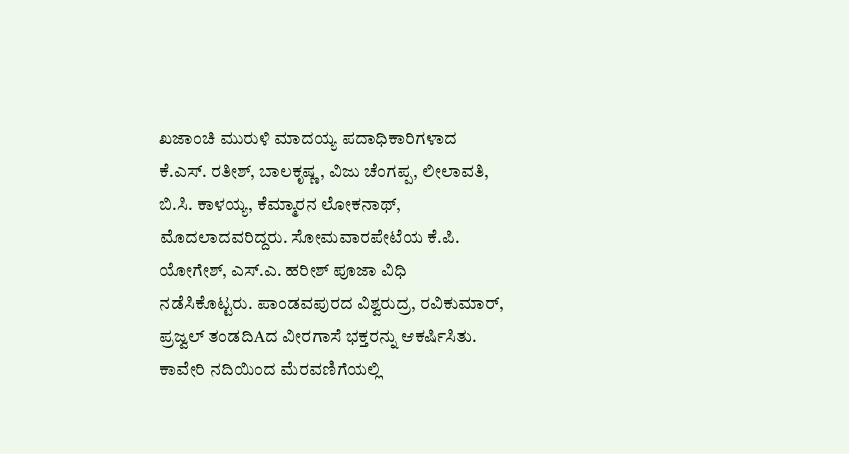ಖಜಾಂಚಿ ಮುರುಳಿ ಮಾದಯ್ಯ ಪದಾಧಿಕಾರಿಗಳಾದ ಕೆ.ಎಸ್. ರತೀಶ್, ಬಾಲಕೃಷ್ಣ, ವಿಜು ಚೆಂಗಪ್ಪ, ಲೀಲಾವತಿ, ಬಿ.ಸಿ. ಕಾಳಯ್ಯ, ಕೆಮ್ಮಾರನ ಲೋಕನಾಥ್, ಮೊದಲಾದವರಿದ್ದರು. ಸೋಮವಾರಪೇಟೆಯ ಕೆ.ಪಿ. ಯೋಗೇಶ್, ಎಸ್.ಎ. ಹರೀಶ್ ಪೂಜಾ ವಿಧಿ ನಡೆಸಿಕೊಟ್ಟರು. ಪಾಂಡವಪುರದ ವಿಶ್ವರುದ್ರ, ರವಿಕುಮಾರ್, ಪ್ರಜ್ವಲ್ ತಂಡದಿAದ ವೀರಗಾಸೆ ಭಕ್ತರನ್ನು ಆಕರ್ಷಿಸಿತು. ಕಾವೇರಿ ನದಿಯಿಂದ ಮೆರವಣಿಗೆಯಲ್ಲಿ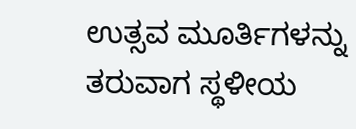ಉತ್ಸವ ಮೂರ್ತಿಗಳನ್ನು ತರುವಾಗ ಸ್ಥಳೀಯ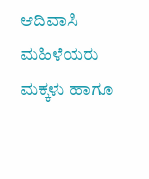ಆದಿವಾಸಿ ಮಹಿಳೆಯರು ಮಕ್ಕಳು ಹಾಗೂ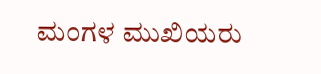ಮಂಗಳ ಮುಖಿಯರು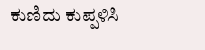ಕುಣಿದು ಕುಪ್ಪಳಿಸಿ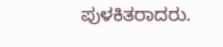ಪುಳಕಿತರಾದರು.